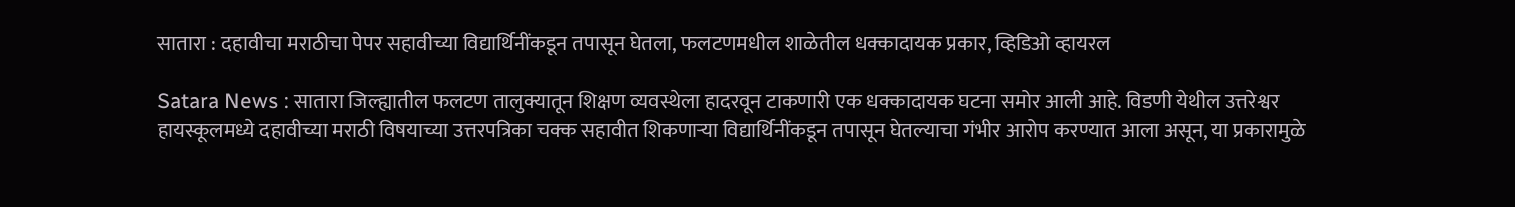सातारा : दहावीचा मराठीचा पेपर सहावीच्या विद्यार्थिनींकडून तपासून घेतला, फलटणमधील शाळेतील धक्कादायक प्रकार, व्हिडिओ व्हायरल

Satara News : सातारा जिल्ह्यातील फलटण तालुक्यातून शिक्षण व्यवस्थेला हादरवून टाकणारी एक धक्कादायक घटना समोर आली आहे. विडणी येथील उत्तरेश्वर हायस्कूलमध्ये दहावीच्या मराठी विषयाच्या उत्तरपत्रिका चक्क सहावीत शिकणाऱ्या विद्यार्थिनींकडून तपासून घेतल्याचा गंभीर आरोप करण्यात आला असून, या प्रकारामुळे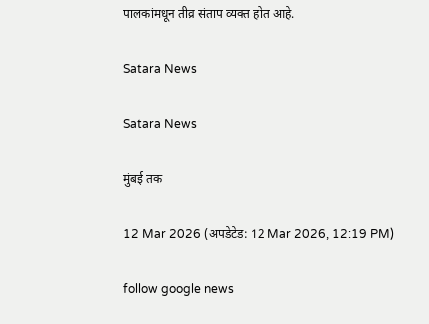पालकांमधून तीव्र संताप व्यक्त होत आहे.

Satara News

Satara News

मुंबई तक

12 Mar 2026 (अपडेटेड: 12 Mar 2026, 12:19 PM)

follow google news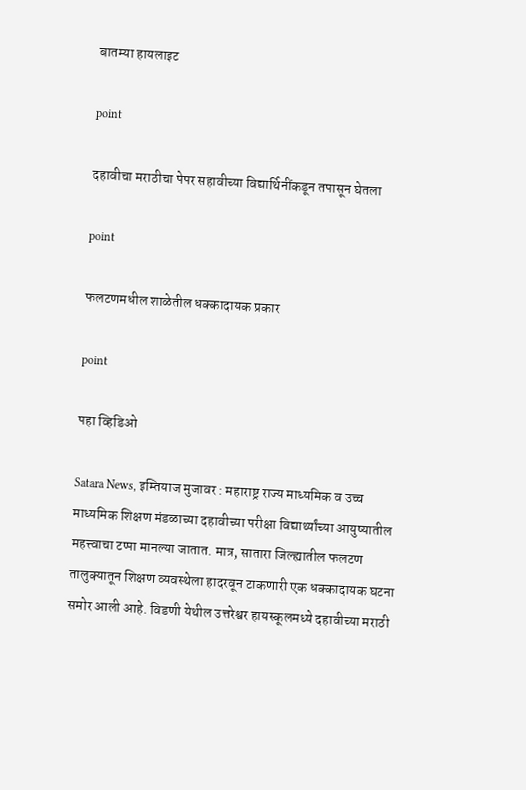बातम्या हायलाइट

point

दहावीचा मराठीचा पेपर सहावीच्या विद्यार्थिनींकडून तपासून घेतला

point

फलटणमधील शाळेतील धक्कादायक प्रकार

point

पहा व्हिडिओ

Satara News, इम्तियाज मुजावर : महाराष्ट्र राज्य माध्यमिक व उच्च माध्यमिक शिक्षण मंडळाच्या दहावीच्या परीक्षा विद्यार्थ्यांच्या आयुष्यातील महत्त्वाचा टप्पा मानल्या जातात. मात्र, सातारा जिल्ह्यातील फलटण तालुक्यातून शिक्षण व्यवस्थेला हादरवून टाकणारी एक धक्कादायक घटना समोर आली आहे. विडणी येथील उत्तरेश्वर हायस्कूलमध्ये दहावीच्या मराठी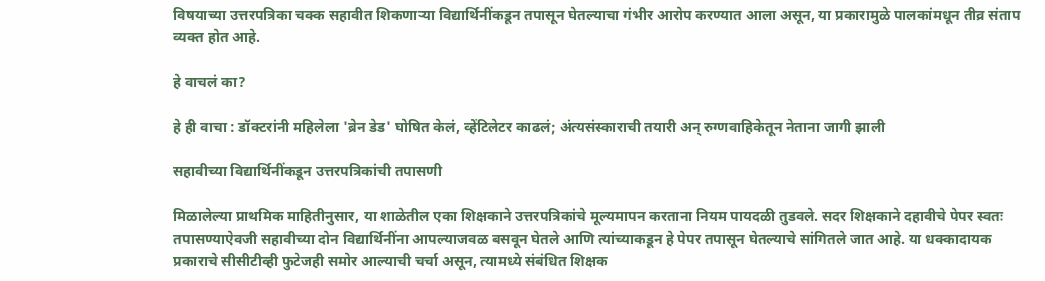विषयाच्या उत्तरपत्रिका चक्क सहावीत शिकणाऱ्या विद्यार्थिनींकडून तपासून घेतल्याचा गंभीर आरोप करण्यात आला असून, या प्रकारामुळे पालकांमधून तीव्र संताप व्यक्त होत आहे.

हे वाचलं का?

हे ही वाचा : डॉक्टरांनी महिलेला 'ब्रेन डेड' घोषित केलं, व्हेंटिलेटर काढलं; अंत्यसंस्काराची तयारी अन् रुग्णवाहिकेतून नेताना जागी झाली

सहावीच्या विद्यार्थिनींकडून उत्तरपत्रिकांची तपासणी

मिळालेल्या प्राथमिक माहितीनुसार, या शाळेतील एका शिक्षकाने उत्तरपत्रिकांचे मूल्यमापन करताना नियम पायदळी तुडवले. सदर शिक्षकाने दहावीचे पेपर स्वतः तपासण्याऐवजी सहावीच्या दोन विद्यार्थिनींना आपल्याजवळ बसवून घेतले आणि त्यांच्याकडून हे पेपर तपासून घेतल्याचे सांगितले जात आहे. या धक्कादायक प्रकाराचे सीसीटीव्ही फुटेजही समोर आल्याची चर्चा असून, त्यामध्ये संबंधित शिक्षक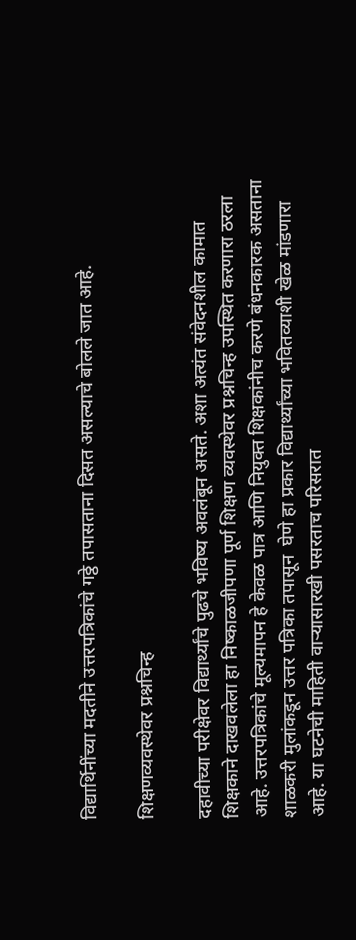विद्यार्थिनींच्या मदतीने उत्तरपत्रिकांचे गठ्ठे तपासताना दिसत असल्याचे बोलले जात आहे.

शिक्षणव्यवस्थेवर प्रश्नचिन्ह

दहावीच्या परीक्षेवर विद्यार्थ्यांचे पुढचे भविष्य अवलंबून असते. अशा अत्यंत संवेदनशील कामात शिक्षकाने दाखवलेला हा निष्काळजीपणा पूर्ण शिक्षण व्यवस्थेवर प्रश्नचिन्ह उपस्थित करणारा ठरला आहे. उत्तरपत्रिकांचे मूल्यमापन हे केवळ पात्र आणि नियुक्त शिक्षकांनीच करणे बंधनकारक असताना शाळकरी मुलांकडून उत्तर पत्रिका तपासून  घेणे हा प्रकार विद्यार्थ्यांच्या भवितव्याशी खेळ मांडणारा आहे. या घटनेची माहिती वाऱ्यासारखी पसरताच परिसरात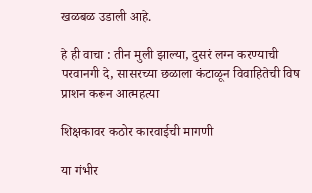खळबळ उडाली आहे.

हे ही वाचा : तीन मुली झाल्या, दुसरं लग्न करण्याची परवानगी दे, सासरच्या छळाला कंटाळून विवाहितेची विष प्राशन करून आत्महत्या

शिक्षकावर कठोर कारवाईची मागणी

या गंभीर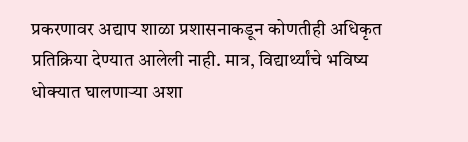प्रकरणावर अद्याप शाळा प्रशासनाकडून कोणतीही अधिकृत प्रतिक्रिया देण्यात आलेली नाही. मात्र, विद्यार्थ्यांचे भविष्य धोक्यात घालणाऱ्या अशा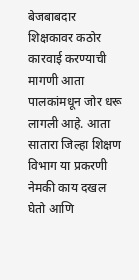बेजबाबदार शिक्षकावर कठोर कारवाई करण्याची मागणी आता पालकांमधून जोर धरू लागली आहे. आता सातारा जिल्हा शिक्षण विभाग या प्रकरणी नेमकी काय दखल घेतो आणि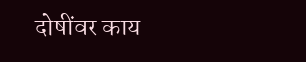दोषींवर काय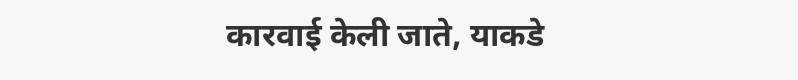कारवाई केली जाते, याकडे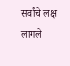सर्वांचे लक्ष लागले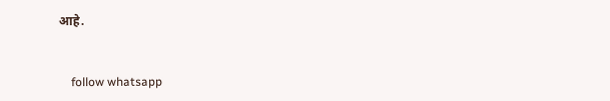आहे.


    follow whatsapp